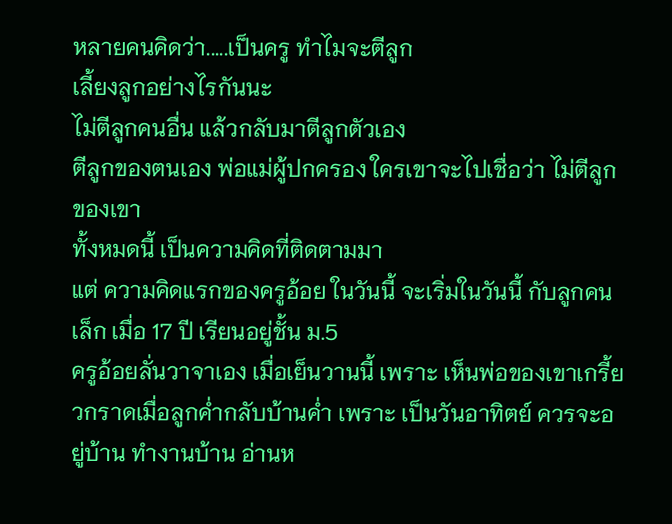หลายคนคิดว่า.....เป็นครู ทำไมจะตีลูก
เลี้ยงลูกอย่างไรกันนะ
ไม่ตีลูกคนอื่น แล้วกลับมาตีลูกตัวเอง
ตีลูกของตนเอง พ่อแม่ผู้ปกครอง ใครเขาจะไปเชื่อว่า ไม่ตีลูกของเขา
ทั้งหมดนี้ เป็นความคิดที่ติดตามมา
แต่ ความคิดแรกของครูอ้อย ในวันนี้ จะเริ่มในวันนี้ กับลูกคนเล็ก เมื่อ 17 ปี เรียนอยู่ชั้น ม.5
ครูอ้อยลั่นวาจาเอง เมื่อเย็นวานนี้ เพราะ เห็นพ่อของเขาเกรี้ยวกราดเมื่อลูกค่ำกลับบ้านค่ำ เพราะ เป็นวันอาทิตย์ ควรจะอยู่บ้าน ทำงานบ้าน อ่านห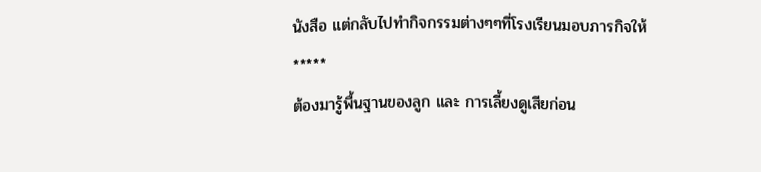นังสือ แต่กลับไปทำกิจกรรมต่างๆๆที่โรงเรียนมอบภารกิจให้
*****
ต้องมารู้พื้นฐานของลูก และ การเลี้ยงดูเสียก่อน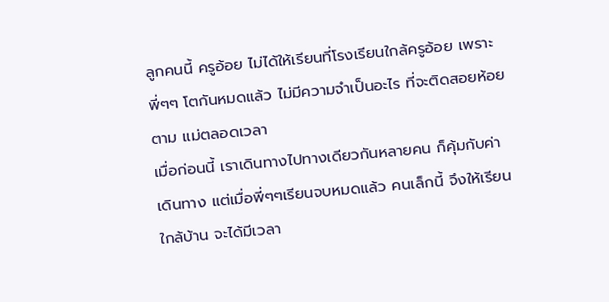ลูกคนนี้ ครูอ้อย ไม่ได้ให้เรียนที่โรงเรียนใกล้ครูอ้อย เพราะ พี่ๆๆ โตกันหมดแล้ว ไม่มีความจำเป็นอะไร ที่จะติดสอยห้อยตาม แม่ตลอดเวลา
เมื่อก่อนนี้ เราเดินทางไปทางเดียวกันหลายคน ก็คุ้มกับค่าเดินทาง แต่เมื่อพี่ๆๆเรียนจบหมดแล้ว คนเล็กนี้ จึงให้เรียนใกล้บ้าน จะได้มีเวลา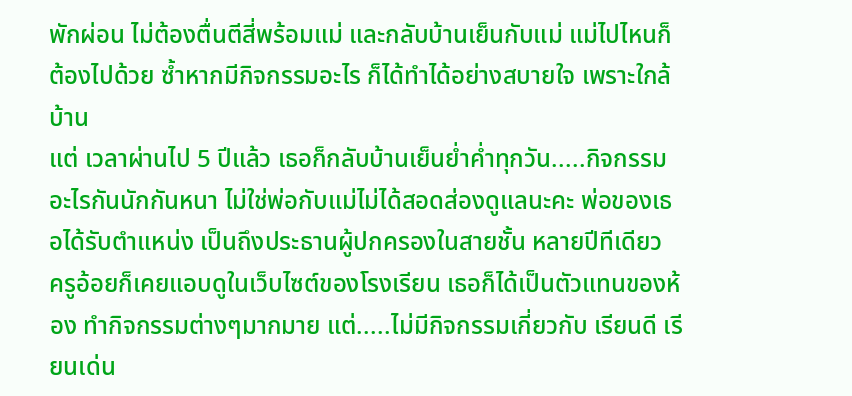พักผ่อน ไม่ต้องตื่นตีสี่พร้อมแม่ และกลับบ้านเย็นกับแม่ แม่ไปไหนก็ต้องไปด้วย ซ้ำหากมีกิจกรรมอะไร ก็ได้ทำได้อย่างสบายใจ เพราะใกล้บ้าน
แต่ เวลาผ่านไป 5 ปีแล้ว เธอก็กลับบ้านเย็นย่ำค่ำทุกวัน.....กิจกรรมอะไรกันนักกันหนา ไม่ใช่พ่อกับแม่ไม่ได้สอดส่องดูแลนะคะ พ่อของเธอได้รับตำแหน่ง เป็นถึงประธานผู้ปกครองในสายชั้น หลายปีทีเดียว
ครูอ้อยก็เคยแอบดูในเว็บไซต์ของโรงเรียน เธอก็ได้เป็นตัวแทนของห้อง ทำกิจกรรมต่างๆมากมาย แต่.....ไม่มีกิจกรรมเกี่ยวกับ เรียนดี เรียนเด่น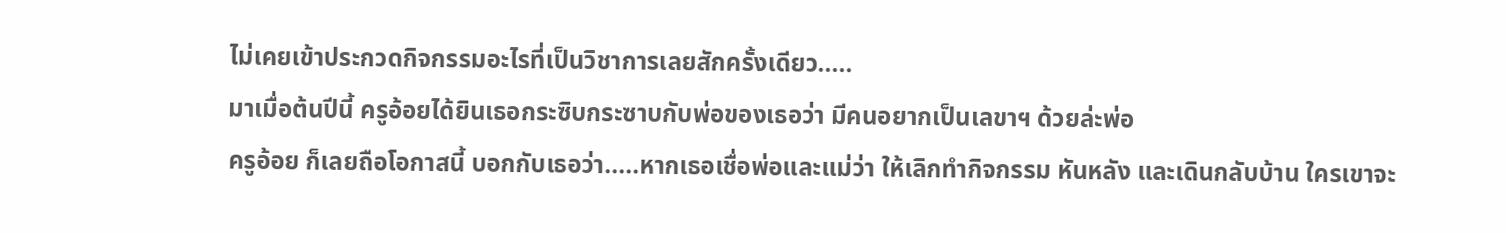ไม่เคยเข้าประกวดกิจกรรมอะไรที่เป็นวิชาการเลยสักครั้งเดียว.....
มาเมื่อต้นปีนี้ ครูอ้อยได้ยินเธอกระซิบกระซาบกับพ่อของเธอว่า มีคนอยากเป็นเลขาฯ ด้วยล่ะพ่อ
ครูอ้อย ก็เลยถือโอกาสนี้ บอกกับเธอว่า.....หากเธอเชื่อพ่อและแม่ว่า ให้เลิกทำกิจกรรม หันหลัง และเดินกลับบ้าน ใครเขาจะ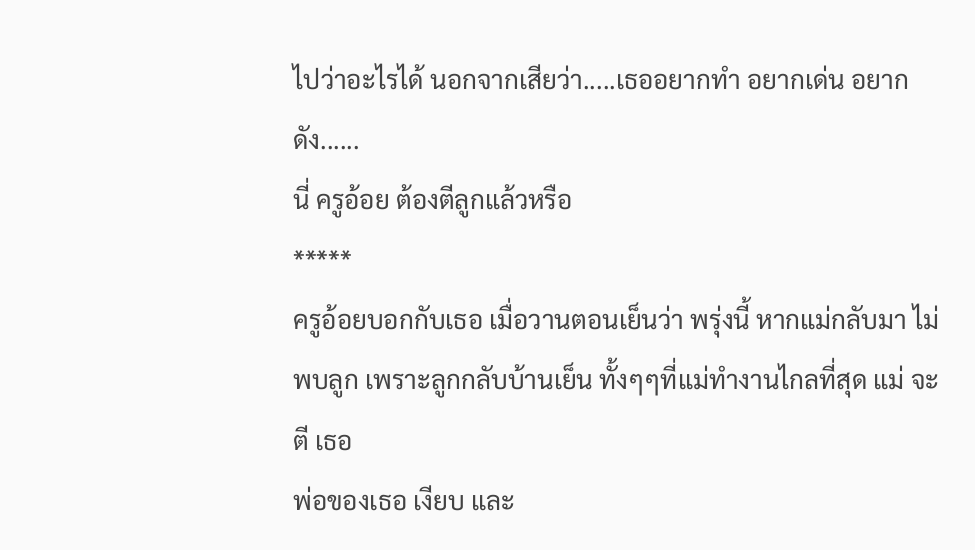ไปว่าอะไรได้ นอกจากเสียว่า.....เธออยากทำ อยากเด่น อยากดัง......
นี่ ครูอ้อย ต้องตีลูกแล้วหรือ
*****
ครูอ้อยบอกกับเธอ เมื่อวานตอนเย็นว่า พรุ่งนี้ หากแม่กลับมา ไม่พบลูก เพราะลูกกลับบ้านเย็น ทั้งๆๆที่แม่ทำงานไกลที่สุด แม่ จะ ตี เธอ
พ่อของเธอ เงียบ และ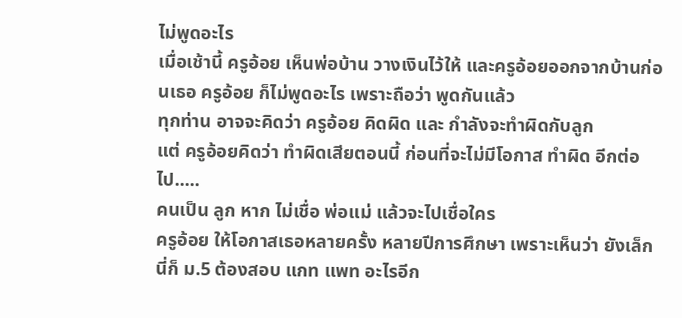ไม่พูดอะไร
เมื่อเช้านี้ ครูอ้อย เห็นพ่อบ้าน วางเงินไว้ให้ และครูอ้อยออกจากบ้านก่อนเธอ ครูอ้อย ก็ไม่พูดอะไร เพราะถือว่า พูดกันแล้ว
ทุกท่าน อาจจะคิดว่า ครูอ้อย คิดผิด และ กำลังจะทำผิดกับลูก
แต่ ครูอ้อยคิดว่า ทำผิดเสียตอนนี้ ก่อนที่จะไม่มีโอกาส ทำผิด อีกต่อไป.....
คนเป็น ลูก หาก ไม่เชื่อ พ่อแม่ แล้วจะไปเชื่อใคร
ครูอ้อย ให้โอกาสเธอหลายครั้ง หลายปีการศึกษา เพราะเห็นว่า ยังเล็ก นี่ก็ ม.5 ต้องสอบ แกท แพท อะไรอีก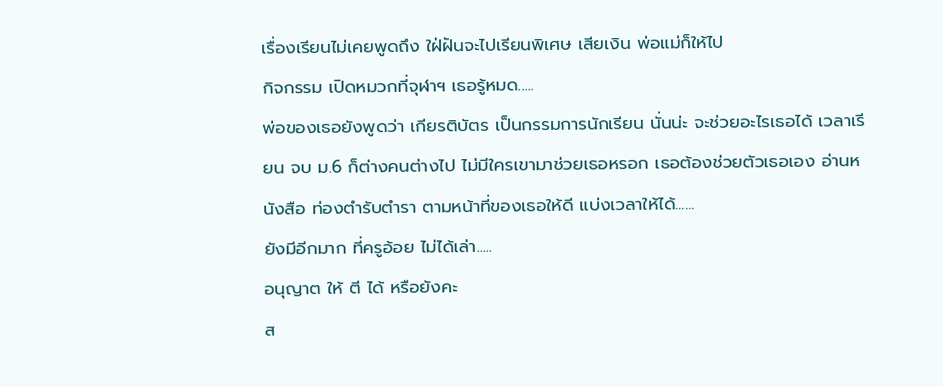เรื่องเรียนไม่เคยพูดถึง ใฝ่ฝันจะไปเรียนพิเศษ เสียเงิน พ่อแม่ก็ให้ไป
กิจกรรม เปิดหมวกที่จุฬาฯ เธอรู้หมด.....
พ่อของเธอยังพูดว่า เกียรติบัตร เป็นกรรมการนักเรียน นั่นน่ะ จะช่วยอะไรเธอได้ เวลาเรียน จบ ม.6 ก็ต่างคนต่างไป ไม่มีใครเขามาช่วยเธอหรอก เธอต้องช่วยตัวเธอเอง อ่านหนังสือ ท่องตำรับตำรา ตามหน้าที่ของเธอให้ดี แบ่งเวลาให้ได้......
ยังมีอีกมาก ที่ครูอ้อย ไม่ได้เล่า.....
อนุญาต ให้ ตี ได้ หรือยังคะ
ส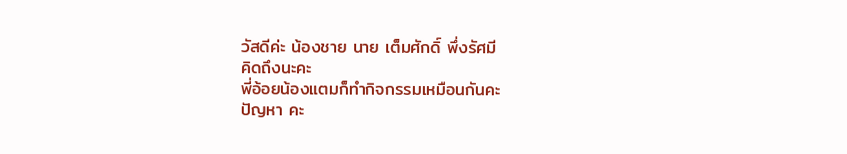วัสดีค่ะ น้องชาย นาย เต็มศักดิ์ พึ่งรัศมี
คิดถึงนะคะ
พี่อ้อยน้องแตมก็ทำกิจกรรมเหมือนกันคะ
ปัญหา คะ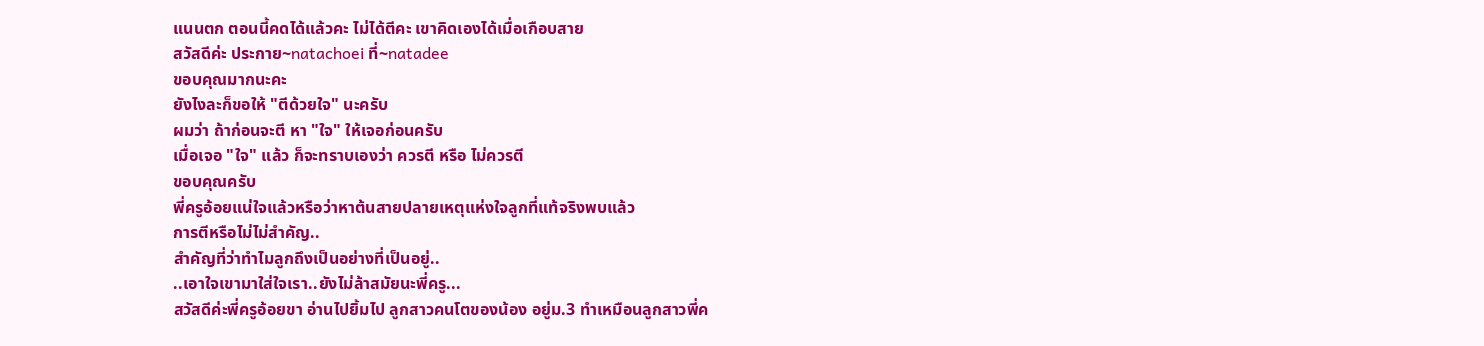แนนตก ตอนนี้คดได้แล้วคะ ไม่ได้ตีคะ เขาคิดเองได้เมื่อเกือบสาย
สวัสดีค่ะ ประกาย~natachoei ที่~natadee
ขอบคุณมากนะคะ
ยังไงละก็ขอให้ "ตีด้วยใจ" นะครับ
ผมว่า ถ้าก่อนจะตี หา "ใจ" ให้เจอก่อนครับ
เมื่อเจอ "ใจ" แล้ว ก็จะทราบเองว่า ควรตี หรือ ไม่ควรตี
ขอบคุณครับ
พี่ครูอ้อยแน่ใจแล้วหรือว่าหาต้นสายปลายเหตุแห่งใจลูกที่แท้จริงพบแล้ว
การตีหรือไม่ไม่สำคัญ..
สำคัญที่ว่าทำไมลูกถึงเป็นอย่างที่เป็นอยู่..
..เอาใจเขามาใส่ใจเรา..ยังไม่ล้าสมัยนะพี่ครู...
สวัสดีค่ะพี่ครูอ้อยขา อ่านไปยิ้มไป ลูกสาวคนโตของน้อง อยู่ม.3 ทำเหมือนลูกสาวพี่ค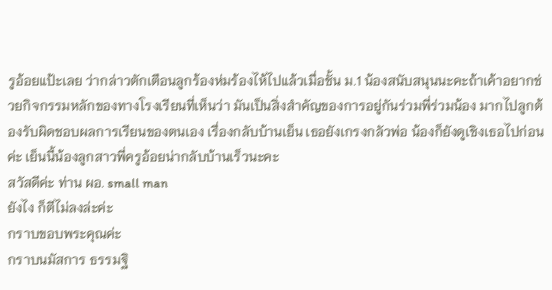รูอ้อยแป้ะเลย ว่ากล่าวตักเตือนลูกร้องห่มร้องไห้ไปแล้วเมื่อชั้น ม.1 น้องสนับสนุนนะคะถ้าเค้าอยากช่วยกิจกรรมหลักของทางโรงเรียนที่เห็นว่า มันเป็นสิ่งสำคัญของการอยู่กันร่วมพี่ร่วมน้อง มากไปลูกต้องรับผิดชอบผลการเรียนของตนเอง เรื่องกลับบ้านเย็น เธอยังเกรงกลัวพ่อ น้องก็ยังดูเชิงเธอไปก่อนค่ะ เย็นนี้น้องลูกสาวพี่ครูอ้อยน่ากลับบ้านเร็วนะคะ
สวัสดีค่ะ ท่าน ผอ. small man
ยังไง ก็ตีไม่ลงล่ะค่ะ
กราบขอบพระคุณค่ะ
กราบนมัสการ ธรรมฐิ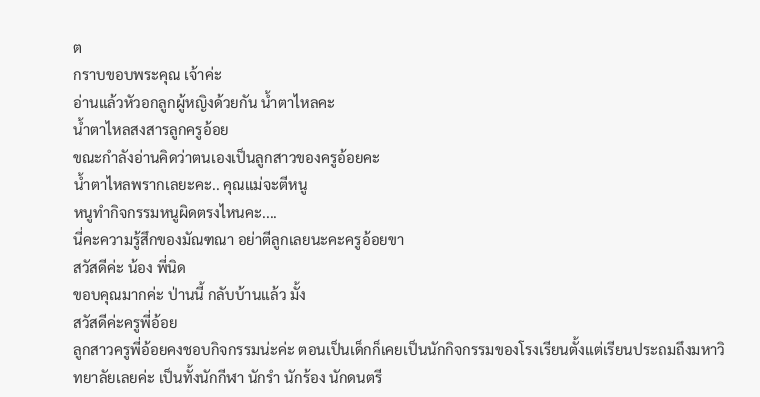ต
กราบขอบพระคุณ เจ้าค่ะ
อ่านแล้วหัวอกลูกผู้หญิงด้วยกัน น้ำตาไหลคะ
น้ำตาไหลสงสารลูกครูอ้อย
ขณะกำลังอ่านคิดว่าตนเองเป็นลูกสาวของครูอ้อยคะ
น้ำตาไหลพรากเลยะคะ.. คุณแม่จะตีหนู
หนูทำกิจกรรมหนูผิดตรงไหนคะ....
นี่คะความรู้สึกของมัณฑณา อย่าตีลูกเลยนะคะครูอ้อยขา
สวัสดีค่ะ น้อง พี่นิด
ขอบคุณมากค่ะ ป่านนี้ กลับบ้านแล้ว มั้ง
สวัสดีค่ะครูพี่อ้อย
ลูกสาวครูพี่อ้อยคงชอบกิจกรรมน่ะค่ะ ตอนเป็นเด็กก็เคยเป็นนักกิจกรรมของโรงเรียนตั้งแต่เรียนประถมถึงมหาวิทยาลัยเลยค่ะ เป็นทั้งนักกีฬา นักรำ นักร้อง นักดนตรี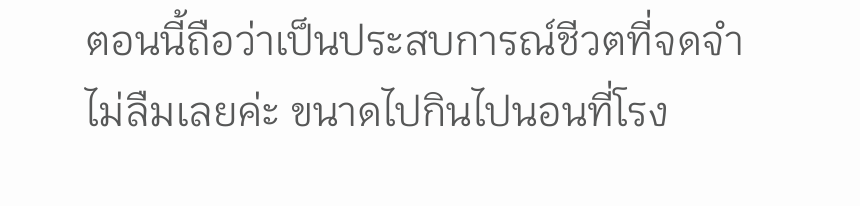ตอนนี้ถือว่าเป็นประสบการณ์ชีวตที่จดจำไม่ลืมเลยค่ะ ขนาดไปกินไปนอนที่โรง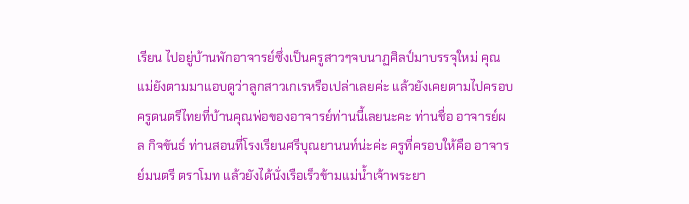เรียน ไปอยู่บ้านพักอาจารย์ซึ่งเป็นครูสาวๆจบนาฏศิลป์มาบรรจุใหม่ คุณแม่ยังตามมาแอบดูว่าลูกสาวเกเรหรือเปล่าเลยค่ะ แล้วยังเคยตามไปครอบครูดนตรีไทยที่บ้านคุณพ่อของอาจารย์ท่านนี้เลยนะคะ ท่านชื่อ อาจารย์ผล กิจขันธ์ ท่านสอนที่โรงเรียนศรีบุณยานนท์น่ะค่ะ ครูที่ครอบให้คือ อาจารย์มนตรี ตราโมท แล้วยังได้นั่งเรือเร็วข้ามแม่น้ำเจ้าพระยา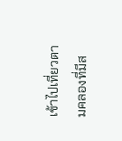เข้าไปเที่ยวตามคลองที่มีส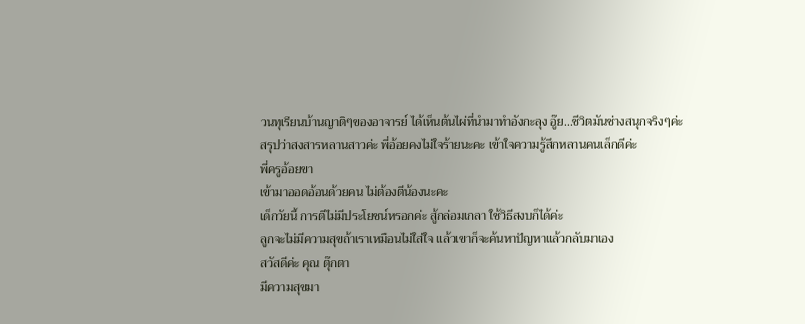วนทุเรียนบ้านญาติๆของอาจารย์ ได้เห็นต้นไผ่ที่นำมาทำอังกะลุง อู๊ย...ชีวิตมันช่างสนุกจริงๆค่ะ
สรุปว่าสงสารหลานสาวค่ะ พี่อ้อยคงไม่ใจร้ายนะคะ เข้าใจความรู้สึกหลานคนเล็กดีค่ะ
พี่ครูอ้อยขา
เข้ามาออดอ้อนด้วยคน ไม่ต้องตีน้องนะคะ
เด็กวัยนี้ การตีไม่มีประโยชน์หรอกค่ะ สู้กล่อมเกลา ใช้วิธีสงบก็ได้ค่ะ
ลูกจะไม่มีความสุขถ้าเราเหมือนไม่ใส่ใจ แล้วเขาก็จะค้นหาปัญหาแล้วกลับมาเอง
สวัสดีค่ะ คุณ ตุ๊กตา
มีความสุขมา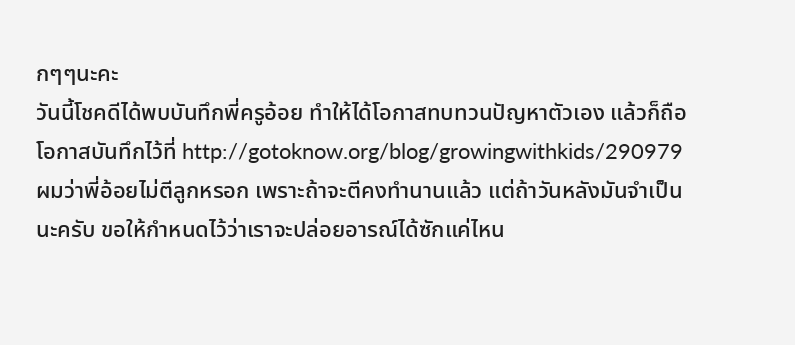กๆๆนะคะ
วันนี้โชคดีได้พบบันทึกพี่ครูอ้อย ทำให้ได้โอกาสทบทวนปัญหาตัวเอง แล้วก็ถือโอกาสบันทึกไว้ที่ http://gotoknow.org/blog/growingwithkids/290979
ผมว่าพี่อ้อยไม่ตีลูกหรอก เพราะถ้าจะตีคงทำนานแล้ว แต่ถ้าวันหลังมันจำเป็นนะครับ ขอให้กำหนดไว้ว่าเราจะปล่อยอารณ์ได้ซักแค่ไหน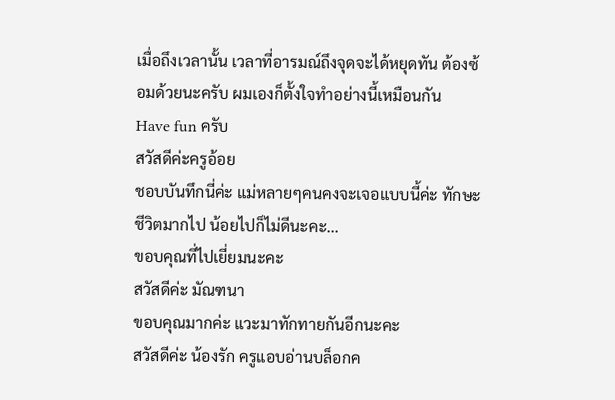เมื่อถึงเวลานั้น เวลาที่อารมณ์ถึงจุดจะได้หยุดทัน ต้องซ้อมด้วยนะครับ ผมเองก็ตั้งใจทำอย่างนี้เหมือนกัน
Have fun ครับ
สวัสดีค่ะครูอ้อย
ชอบบันทึกนี่ค่ะ แม่หลายๆคนคงจะเจอแบบนี้ค่ะ ทักษะชีวิตมากไป น้อยไปก็ไม่ดีนะคะ...
ขอบคุณที่ไปเยี่ยมนะคะ
สวัสดีค่ะ มัณฑนา
ขอบคุณมากค่ะ แวะมาทักทายกันอีกนะคะ
สวัสดีค่ะ น้องรัก ครูแอบอ่านบล็อกค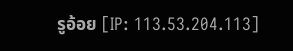รูอ้อย [IP: 113.53.204.113]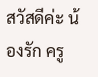สวัสดีค่ะ น้องรัก ครู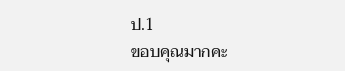ป.1
ขอบคุณมากคะ